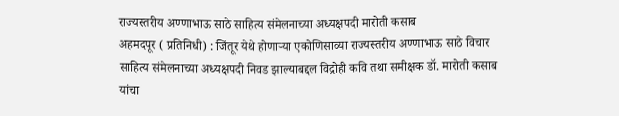राज्यस्तरीय अण्णाभाऊ साठे साहित्य संमेलनाच्या अध्यक्षपदी मारोती कसाब
अहमदपूर ( प्रतिनिधी) : जिंतूर येथे होणाऱ्या एकोणिसाव्या राज्यस्तरीय अण्णाभाऊ साठे विचार साहित्य संमेलनाच्या अध्यक्षपदी निवड झाल्याबद्दल विद्रोही कवि तथा समीक्षक डॉ. मारोती कसाब यांचा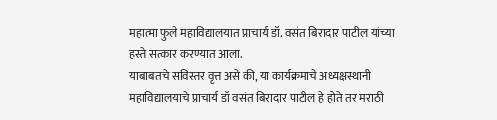महात्मा फुले महाविद्यालयात प्राचार्य डॉ. वसंत बिरादार पाटील यांच्या हस्ते सत्कार करण्यात आला.
याबाबतचे सविस्तर वृत्त असे की, या कार्यक्रमाचे अध्यक्षस्थानी महाविद्यालयाचे प्राचार्य डॉ वसंत बिरादार पाटील हे होते तर मराठी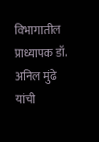विभागातील प्राध्यापक डॉ. अनिल मुंढे यांची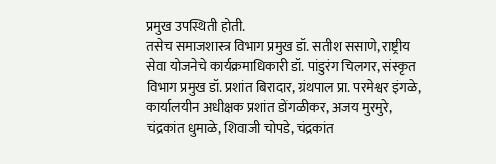प्रमुख उपस्थिती होती.
तसेच समाजशास्त्र विभाग प्रमुख डॉ. सतीश ससाणे, राष्ट्रीय सेवा योजनेचे कार्यक्रमाधिकारी डॉ. पांडुरंग चिलगर, संस्कृत विभाग प्रमुख डॉ. प्रशांत बिरादार, ग्रंथपाल प्रा. परमेश्वर इंगळे, कार्यालयीन अधीक्षक प्रशांत डोंगळीकर, अजय मुरमुरे, चंद्रकांत धुमाळे, शिवाजी चोपडे, चंद्रकांत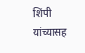शिंपी यांच्यासह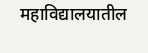महाविद्यालयातील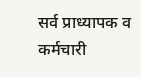सर्व प्राध्यापक व कर्मचारी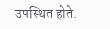उपस्थित होते.